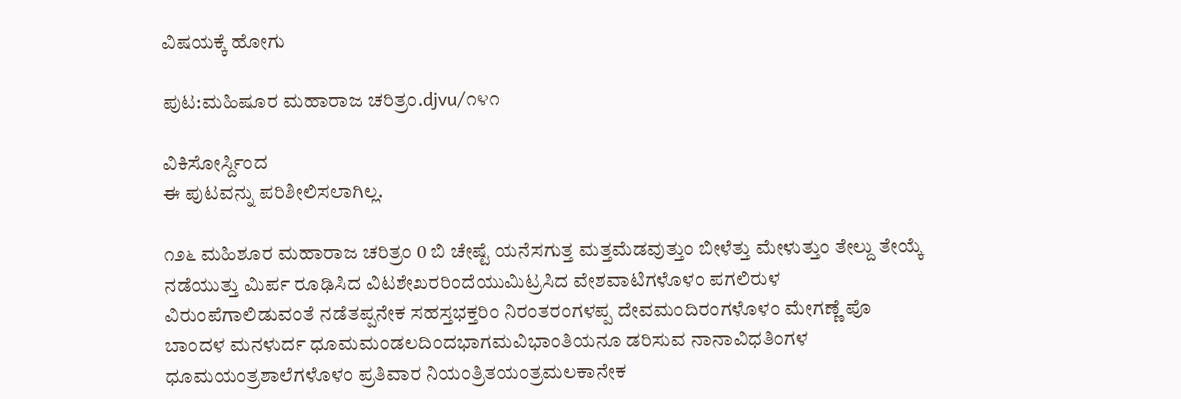ವಿಷಯಕ್ಕೆ ಹೋಗು

ಪುಟ:ಮಹಿಷೂರ ಮಹಾರಾಜ ಚರಿತ್ರಂ.djvu/೧೪೧

ವಿಕಿಸೋರ್ಸ್ದಿಂದ
ಈ ಪುಟವನ್ನು ಪರಿಶೀಲಿಸಲಾಗಿಲ್ಲ.

೧೨೬ ಮಹಿಶೂರ ಮಹಾರಾಜ ಚರಿತ್ರಂ 0 ಬಿ ಚೇಷ್ಟೆ ಯನೆಸಗುತ್ತ ಮತ್ತಮೆಡವುತ್ತುಂ ಬೀಳೆತ್ತು ಮೇಳುತ್ತುಂ ತೇಲ್ದು ತೇಯ್ಕೆ ನಡೆಯುತ್ತು ಮಿರ್ಪ ರೂಢಿಸಿದ ವಿಟಶೇಖರರಿಂದೆಯುಮಿಟ್ರಸಿದ ವೇಶವಾಟಿಗಳೊಳಂ ಪಗಲಿರುಳ ವಿರುಂಪೆಗಾಲಿಡುವಂತೆ ನಡೆತಪ್ಪನೇಕ ಸಹಸ್ತಭಕ್ತರಿಂ ನಿರಂತರಂಗಳಪ್ಪ ದೇವಮಂದಿರಂಗಳೊಳಂ ಮೇಗಣ್ಣೆ ಪೊ ಬಾಂದಳ ಮನಳುರ್ದ ಧೂಮಮಂಡಲದಿಂದಭಾಗಮವಿಭಾಂತಿಯನೂ ಡರಿಸುವ ನಾನಾವಿಧತಿಂಗಳ ಧೂಮಯಂತ್ರಶಾಲೆಗಳೊಳಂ ಪ್ರತಿವಾರ ನಿಯಂತ್ರಿತಯಂತ್ರಮಲಕಾನೇಕ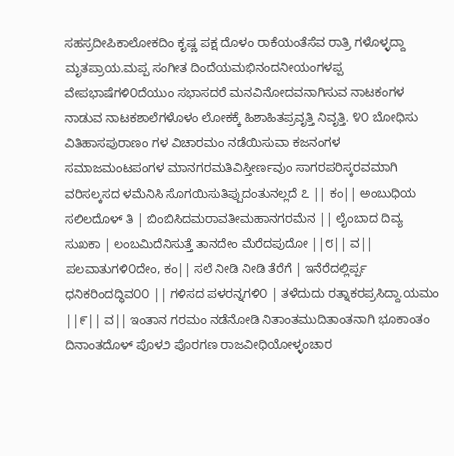ಸಹಸ್ರದೀಪಿಕಾಲೋಕದಿಂ ಕೃಷ್ಣ ಪಕ್ಷ ದೊಳಂ ರಾಕೆಯಂತೆಸೆವ ರಾತ್ರಿ ಗಳೊಳ್ಳದ್ದಾ ಮೃತಪ್ರಾಯ.ಮಪ್ಪ ಸಂಗೀತ ದಿಂದೆಯಮಭಿನಂದನೀಯಂಗಳಪ್ಪ ವೇಪಭಾಷೆಗಳಿ೦ದೆಯುಂ ಸಭಾಸದರೆ ಮನವಿನೋದವನಾಗಿಸುವ ನಾಟಕಂಗಳ ನಾಡುವ ನಾಟಕಶಾಲೆಗಳೊಳಂ ಲೋಕಕ್ಕೆ ಹಿಶಾಹಿತಪ್ರವೃತ್ತಿ ನಿವೃತ್ತಿ. ೪೦ ಬೋಧಿಸು ವಿತಿಹಾಸಪುರಾಣಂ ಗಳ ವಿಚಾರಮಂ ನಡೆಯಿಸುವಾ ಕಜನಂಗಳ ಸಮಾಜಮಂಟಪಂಗಳ ಮಾನಗರಮತಿವಿಸ್ತೀರ್ಣವುಂ ಸಾಗರಪರಿಸ್ಕರವಮಾಗಿ ವರಿಸಲ್ಕಸದ ಳಮೆನಿಸಿ ಸೊಗಯಿಸುತಿಪ್ಪುದಂತುನಲ್ಲದೆ ೭ || ಕಂ|| ಅಂಬುಧಿಯ ಸಲಿಲದೊಳ್ ತಿ | ಬಿಂಬಿಸಿದಮರಾವತೀಮಹಾನಗರಮೆನ || ಲೈಂಬಾದ ದಿವ್ಯ ಸುಖಕಾ | ಲಂಬಮಿದೆನಿಸುತ್ತೆ ತಾನದೇಂ ಮೆರೆದಪುದೋ ||೮|| ವ|| ಪಲವಾತುಗಳಿ೦ದೇಂ, ಕಂ|| ಸಲೆ ನೀಡಿ ನೀಡಿ ತೆರೆಗೆ | ಇನೆರೆದಲ್ಲಿರ್ಪ್ಪ ಧನಿಕರಿಂದದ್ಧಿವ೦೦ || ಗಳಿಸದ ಪಳರನ್ನಗಳಿ೦ | ತಳೆದುದು ರತ್ನಾಕರಪ್ರಸಿದ್ದಾ.ಯಮಂ ||೯|| ವ|| ಇಂತಾನ ಗರಮಂ ನಡೆನೋಡಿ ನಿತಾಂತಮುದಿತಾಂತನಾಗಿ ಭೂಕಾಂತಂ ದಿನಾಂತದೊಳ್ ಪೊಳ೨ ಪೊರಗಣ ರಾಜವೀಧಿಯೋಳ್ಳಂಚಾರ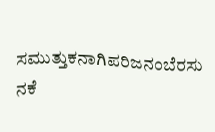ಸಮುತ್ತುಕನಾಗಿಪರಿಜನಂಬೆರಸು ನಕೆ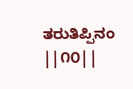ತರುತಿಪ್ಪಿನಂ ||೧೦||